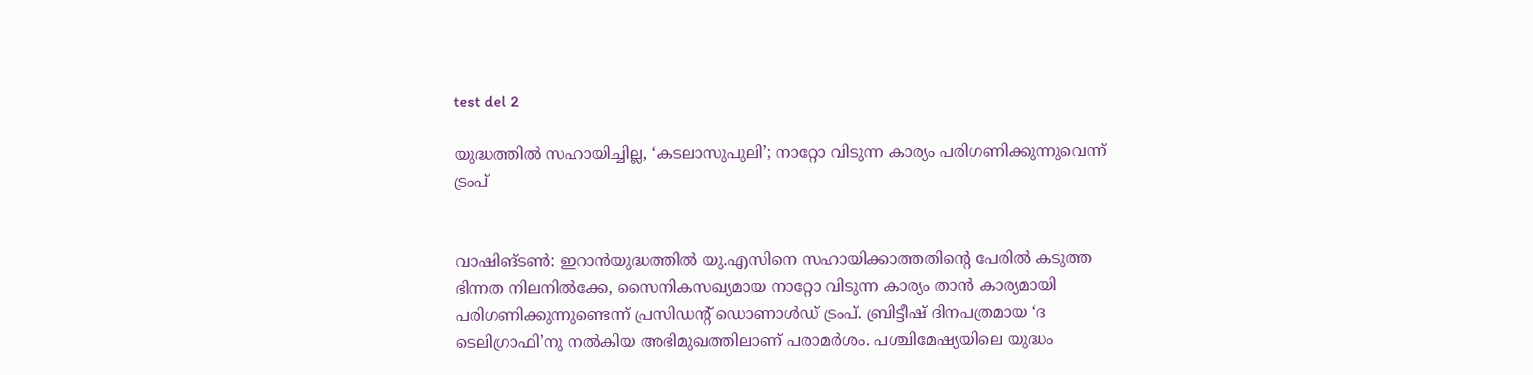test del 2

യുദ്ധത്തിൽ സഹായിച്ചില്ല, ‘കടലാസുപുലി’; നാറ്റോ വിടുന്ന കാര്യം പരിഗണിക്കുന്നുവെന്ന് ട്രംപ്


വാഷിങ്ടൺ: ഇറാൻയുദ്ധത്തിൽ യു.എസിനെ സഹായിക്കാത്തതിന്റെ പേരിൽ കടുത്ത ഭിന്നത നിലനിൽക്കേ, സൈനികസഖ്യമായ നാറ്റോ വിടുന്ന കാര്യം താൻ കാര്യമായി പരിഗണിക്കുന്നുണ്ടെന്ന് പ്രസിഡന്റ് ഡൊണാൾഡ് ട്രംപ്. ബ്രിട്ടീഷ് ദിനപത്രമായ ‘ദ ടെലിഗ്രാഫി’നു നൽകിയ അഭിമുഖത്തിലാണ് പരാമർശം. പശ്ചിമേഷ്യയിലെ യുദ്ധം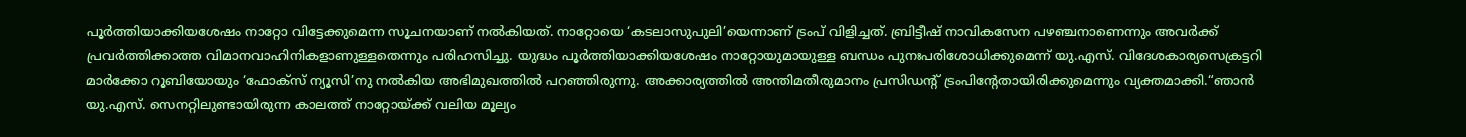പൂർത്തിയാക്കിയശേഷം നാറ്റോ വിട്ടേക്കുമെന്ന സൂചനയാണ് നൽകിയത്. നാറ്റോയെ ‘കടലാസുപുലി’യെന്നാണ് ട്രംപ് വിളിച്ചത്. ബ്രിട്ടീഷ് നാവികസേന പഴഞ്ചനാണെന്നും അവർക്ക് പ്രവർത്തിക്കാത്ത വിമാനവാഹിനികളാണുള്ളതെന്നും പരിഹസിച്ചു. യുദ്ധം പൂർത്തിയാക്കിയശേഷം നാറ്റോയുമായുള്ള ബന്ധം പുനഃപരിശോധിക്കുമെന്ന് യു.എസ്. വിദേശകാര്യസെക്രട്ടറി മാർക്കോ റൂബിയോയും ‘ഫോക്സ് ന്യൂസി’നു നൽകിയ അഭിമുഖത്തിൽ പറഞ്ഞിരുന്നു. അക്കാര്യത്തിൽ അന്തിമതീരുമാനം പ്രസിഡന്റ് ട്രംപിന്റേതായിരിക്കുമെന്നും വ്യക്തമാക്കി.“ഞാൻ യു.എസ്. സെനറ്റിലുണ്ടായിരുന്ന കാലത്ത് നാറ്റോയ്ക്ക് വലിയ മൂല്യം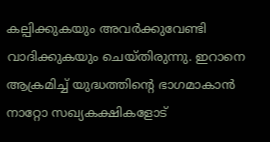കല്പിക്കുകയും അവർക്കുവേണ്ടി വാദിക്കുകയും ചെയ്തിരുന്നു. ഇറാനെ ആക്രമിച്ച് യുദ്ധത്തിന്റെ ഭാഗമാകാൻ നാറ്റോ സഖ്യകക്ഷികളോട്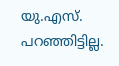യു.എസ്. പറഞ്ഞിട്ടില്ല.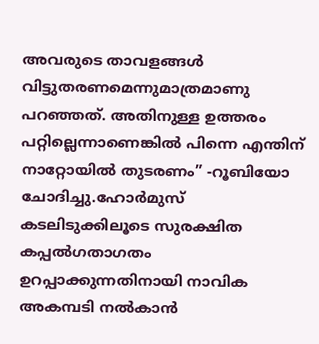അവരുടെ താവളങ്ങൾ വിട്ടുതരണമെന്നുമാത്രമാണു പറഞ്ഞത്. അതിനുള്ള ഉത്തരം പറ്റില്ലെന്നാണെങ്കിൽ പിന്നെ എന്തിന് നാറ്റോയിൽ തുടരണം” -റൂബിയോ ചോദിച്ചു.ഹോർമുസ് കടലിടുക്കിലൂടെ സുരക്ഷിത കപ്പൽഗതാഗതം ഉറപ്പാക്കുന്നതിനായി നാവിക അകമ്പടി നൽകാൻ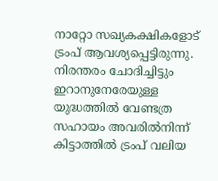നാറ്റോ സഖ്യകക്ഷികളോട് ട്രംപ് ആവശ്യപ്പെട്ടിരുന്നു. നിരന്തരം ചോദിച്ചിട്ടും ഇറാനുനേരേയുള്ള യുദ്ധത്തിൽ വേണ്ടത്ര സഹായം അവരിൽനിന്ന് കിട്ടാത്തിൽ ട്രംപ് വലിയ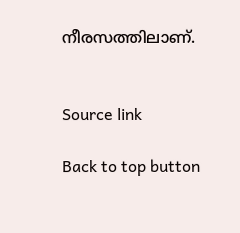നീരസത്തിലാണ്.


Source link

Back to top button